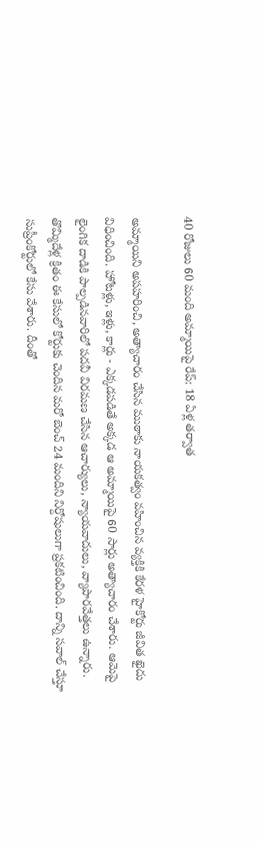40 రోజులు 60 మంది అమ్మాయిపై రేప్: 18 ఏళ్ల తర్వాత

అమ్మాయిని అపహరించి, అత్యాచారం చేసిన ముఠాకు నాయకత్వం వహించిన వ్యక్తికి కేరళ హైకోర్టు జీవిత ఖైదు విధించింది. హోటళ్లు, ఇళ్లు, కార్లు - ఎక్కడపడితే అక్కడ ఆ అమ్మాయిపై 60 సార్లు అత్యాచారం చేశారు. ఆమెపై లైంగిక దాడికి పాల్పడినవారిలో పదవీ విరమణ చేసిన ఆచార్యులు, న్యాయవాదులు, వ్యాపారవేత్తలు ఉన్నారు.
తొమ్మిదేళ్ల క్రితం ఈ కేసులో కోర్టుకు చెందిన మరో బెంచ్ 24 మందిని నిర్దోషులుగా ప్రకటించింది. దాన్ని సవాల్ చేస్తూ సుప్రీంకోర్టులో కేసు వేశారు. దీంతో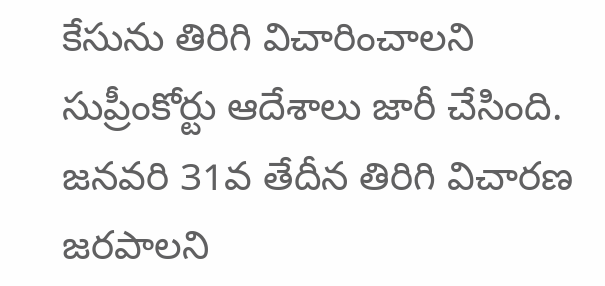కేసును తిరిగి విచారించాలని సుప్రీంకోర్టు ఆదేశాలు జారీ చేసింది. జనవరి 31వ తేదీన తిరిగి విచారణ జరపాలని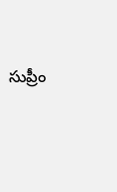సుప్రీం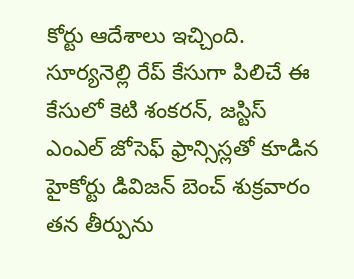కోర్టు ఆదేశాలు ఇచ్చింది.
సూర్యనెల్లి రేప్ కేసుగా పిలిచే ఈ కేసులో కెటి శంకరన్, జస్టిస్ ఎంఎల్ జోసెఫ్ ఫ్రాన్సిస్లతో కూడిన హైకోర్టు డివిజన్ బెంచ్ శుక్రవారం తన తీర్పును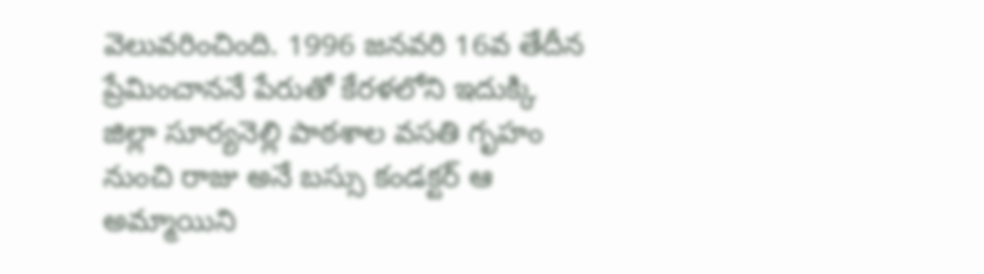వెలువరించింది. 1996 జనవరి 16వ తేదీన ప్రేమించాననే పేరుతో కేరళలోని ఇదుక్కి జిల్లా సూర్యనెల్లి పాఠశాల వసతి గృహం నుంచి రాజు అనే బస్సు కండక్టర్ ఆ అమ్మాయిని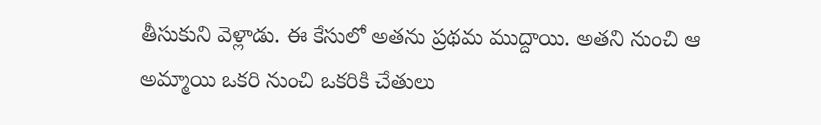తీసుకుని వెళ్లాడు. ఈ కేసులో అతను ప్రథమ ముద్దాయి. అతని నుంచి ఆ అమ్మాయి ఒకరి నుంచి ఒకరికి చేతులు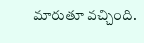మారుతూ వచ్చింది.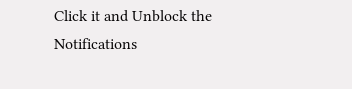Click it and Unblock the Notifications